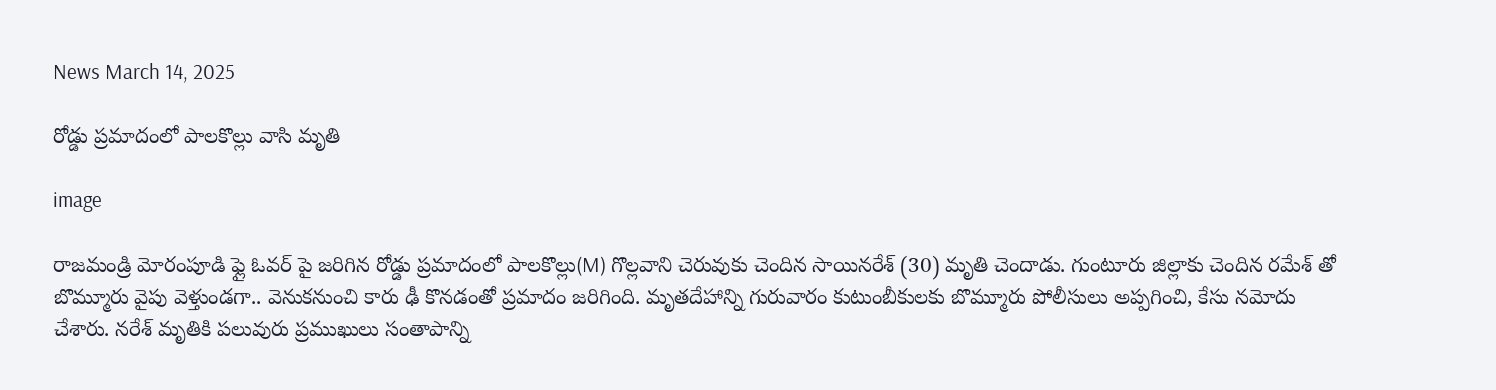News March 14, 2025

రోడ్డు ప్రమాదంలో పాలకొల్లు వాసి మృతి

image

రాజమండ్రి మోరంపూడి ఫ్లై ఓవర్ పై జరిగిన రోడ్డు ప్రమాదంలో పాలకొల్లు(M) గొల్లవాని చెరువుకు చెందిన సాయినరేశ్ (30) మృతి చెందాడు. గుంటూరు జిల్లాకు చెందిన రమేశ్ తో బొమ్మూరు వైపు వెళ్తుండగా.. వెనుకనుంచి కారు ఢీ కొనడంతో ప్రమాదం జరిగింది. మృతదేహాన్ని గురువారం కుటుంబీకులకు బొమ్మూరు పోలీసులు అప్పగించి, కేసు నమోదు చేశారు. నరేశ్ మృతికి పలువురు ప్రముఖులు సంతాపాన్ని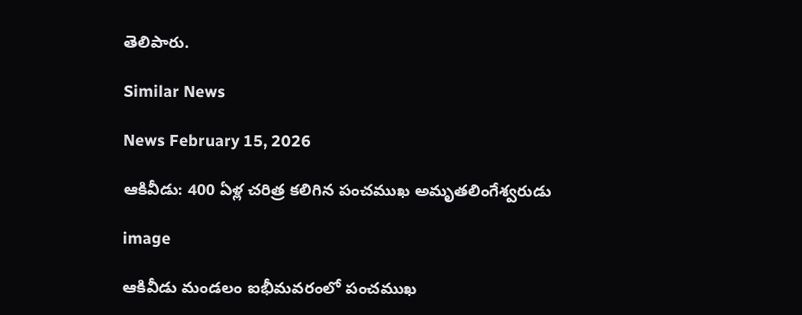తెలిపారు.

Similar News

News February 15, 2026

ఆకివీడు: 400 ఏళ్ల చరిత్ర కలిగిన పంచముఖ అమృతలింగేశ్వరుడు

image

ఆకివీడు మండలం ఐభీమవరంలో పంచముఖ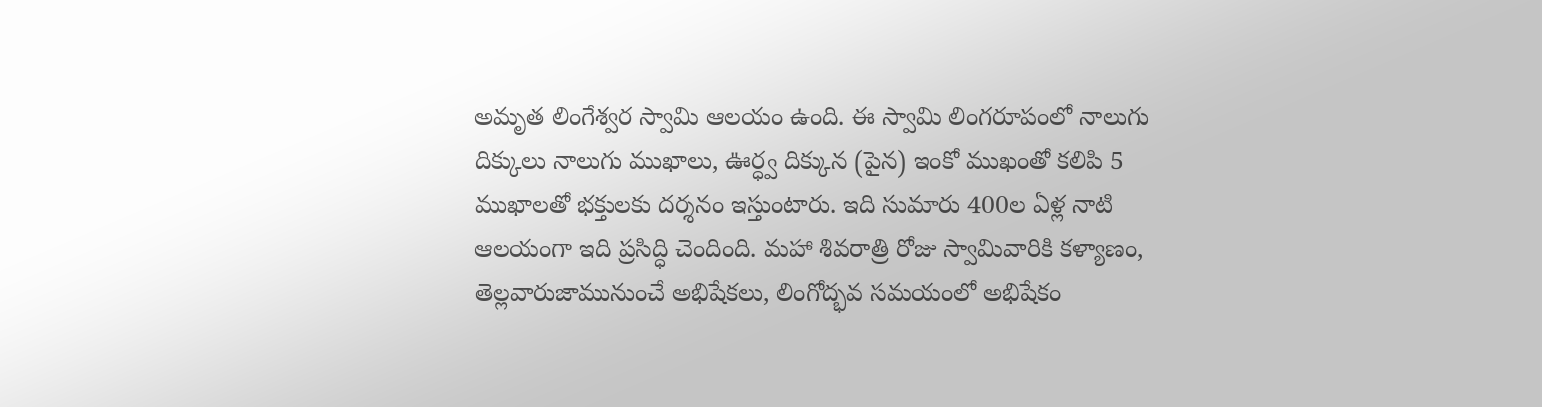అమృత లింగేశ్వర స్వామి ఆలయం ఉంది. ఈ స్వామి లింగరూపంలో నాలుగు దిక్కులు నాలుగు ముఖాలు, ఊర్ధ్వ దిక్కున (పైన) ఇంకో ముఖంతో కలిపి 5 ముఖాలతో భక్తులకు దర్శనం ఇస్తుంటారు. ఇది సుమారు 400ల ఏళ్ల నాటి ఆలయంగా ఇది ప్రసిద్ధి చెందింది. మహా శివరాత్రి రోజు స్వామివారికి కళ్యాణం, తెల్లవారుజామునుంచే అభిషేకలు, లింగోద్భవ సమయంలో అభిషేకం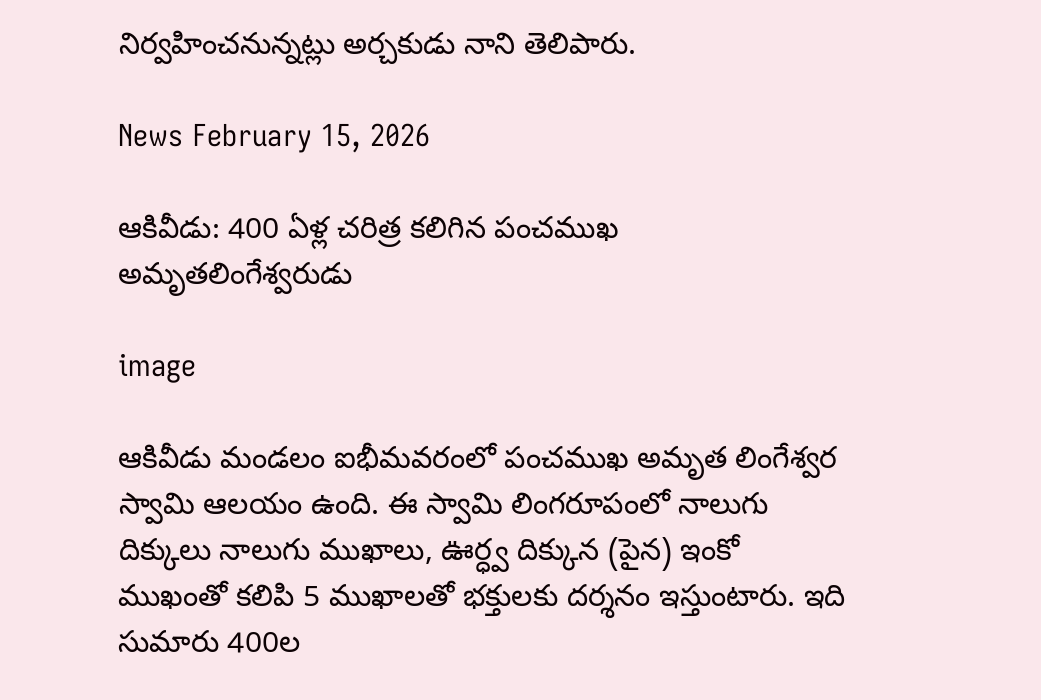నిర్వహించనున్నట్లు అర్చకుడు నాని తెలిపారు.

News February 15, 2026

ఆకివీడు: 400 ఏళ్ల చరిత్ర కలిగిన పంచముఖ అమృతలింగేశ్వరుడు

image

ఆకివీడు మండలం ఐభీమవరంలో పంచముఖ అమృత లింగేశ్వర స్వామి ఆలయం ఉంది. ఈ స్వామి లింగరూపంలో నాలుగు దిక్కులు నాలుగు ముఖాలు, ఊర్ధ్వ దిక్కున (పైన) ఇంకో ముఖంతో కలిపి 5 ముఖాలతో భక్తులకు దర్శనం ఇస్తుంటారు. ఇది సుమారు 400ల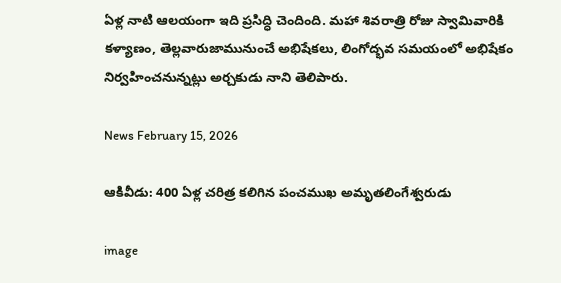ఏళ్ల నాటి ఆలయంగా ఇది ప్రసిద్ధి చెందింది. మహా శివరాత్రి రోజు స్వామివారికి కళ్యాణం, తెల్లవారుజామునుంచే అభిషేకలు, లింగోద్భవ సమయంలో అభిషేకం నిర్వహించనున్నట్లు అర్చకుడు నాని తెలిపారు.

News February 15, 2026

ఆకివీడు: 400 ఏళ్ల చరిత్ర కలిగిన పంచముఖ అమృతలింగేశ్వరుడు

image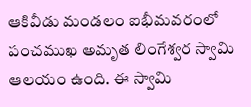ఆకివీడు మండలం ఐభీమవరంలో పంచముఖ అమృత లింగేశ్వర స్వామి ఆలయం ఉంది. ఈ స్వామి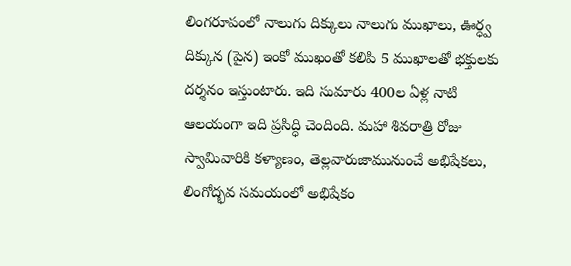లింగరూపంలో నాలుగు దిక్కులు నాలుగు ముఖాలు, ఊర్ధ్వ దిక్కున (పైన) ఇంకో ముఖంతో కలిపి 5 ముఖాలతో భక్తులకు దర్శనం ఇస్తుంటారు. ఇది సుమారు 400ల ఏళ్ల నాటి ఆలయంగా ఇది ప్రసిద్ధి చెందింది. మహా శివరాత్రి రోజు స్వామివారికి కళ్యాణం, తెల్లవారుజామునుంచే అభిషేకలు, లింగోద్భవ సమయంలో అభిషేకం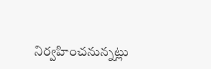నిర్వహించనున్నట్లు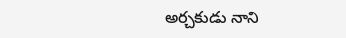అర్చకుడు నాని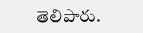తెలిపారు.